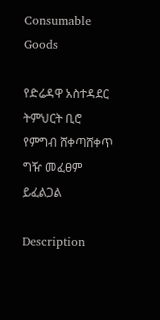Consumable Goods

የድሬዳዋ አስተዳደር ትምህርት ቢሮ የምግብ ሸቀጣሸቀጥ ግዥ መፈፀም ይፈልጋል

Description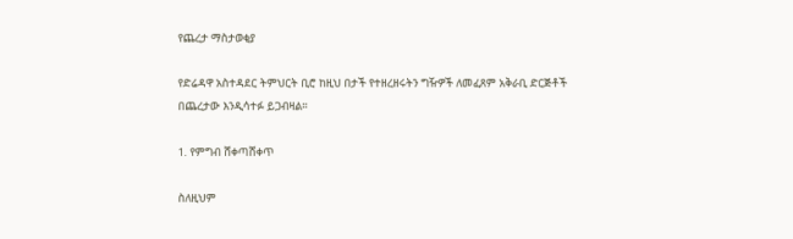የጨረታ ማስታወቂያ

የድሬዳዋ አስተዳደር ትምህርት ቢሮ ከዚህ በታች የተዘረዘሩትን ግዥዎች ለመፈጸም አቅራቢ ድርጅቶች በጨረታው እንዲሳተፉ ይጋብዛል።

1. የምግብ ሸቀጣሸቀጥ

ስለዚህም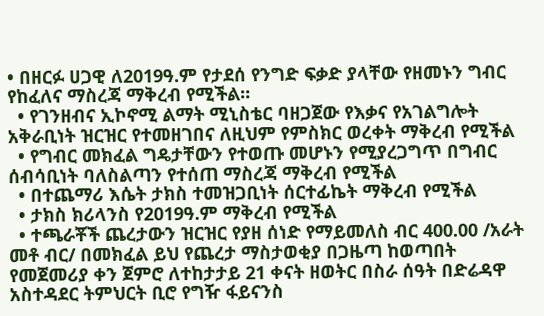• በዘርፉ ሀጋዊ ለ2019ዓ.ም የታደሰ የንግድ ፍቃድ ያላቸው የዘመኑን ግብር የከፈለና ማስረጃ ማቅረብ የሚችል።
  • የገንዘብና ኢኮኖሚ ልማት ሚኒስቴር ባዘጋጀው የእቃና የአገልግሎት አቅራቢነት ዝርዝር የተመዘገበና ለዚህም የምስክር ወረቀት ማቅረብ የሚችል
  • የግብር መክፈል ግዴታቸውን የተወጡ መሆኑን የሚያረጋግጥ በግብር ሰብሳቢነት ባለስልጣን የተሰጠ ማስረጃ ማቅረብ የሚችል
  • በተጨማሪ እሴት ታክስ ተመዝጋቢነት ሰርተፊኬት ማቅረብ የሚችል
  • ታክስ ክሪላንስ የ2019ዓ.ም ማቅረብ የሚችል
  • ተጫራቾች ጨረታውን ዝርዝር የያዘ ሰነድ የማይመለስ ብር 400.00 /አራት መቶ ብር/ በመክፈል ይህ የጨረታ ማስታወቂያ በጋዜጣ ከወጣበት የመጀመሪያ ቀን ጀምሮ ለተከታታይ 21 ቀናት ዘወትር በስራ ሰዓት በድሬዳዋ አስተዳደር ትምህርት ቢሮ የግዥ ፋይናንስ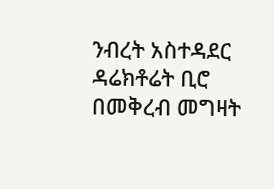ንብረት አስተዳደር ዳሬክቶሬት ቢሮ በመቅረብ መግዛት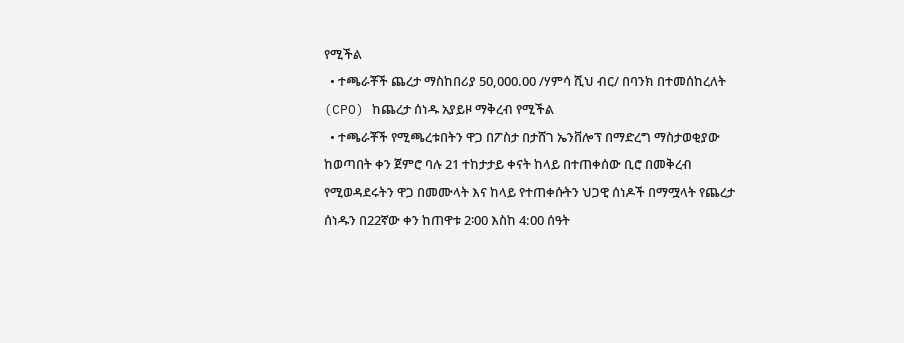የሚችል
  • ተጫራቾች ጨረታ ማስከበሪያ 50,000.00 /ሃምሳ ሺህ ብር/ በባንክ በተመሰከረለት (CPO) ከጨረታ ሰነዱ አያይዞ ማቅረብ የሚችል
  • ተጫራቾች የሚጫረቱበትን ዋጋ በፖስታ በታሸገ ኤንቨሎፕ በማድረግ ማስታወቂያው ከወጣበት ቀን ጀምሮ ባሉ 21 ተከታታይ ቀናት ከላይ በተጠቀሰው ቢሮ በመቅረብ የሚወዳደሩትን ዋጋ በመሙላት እና ከላይ የተጠቀሱትን ህጋዊ ሰነዶች በማሟላት የጨረታ ሰነዱን በ22ኛው ቀን ከጠዋቱ 2፡00 እስከ 4:00 ሰዓት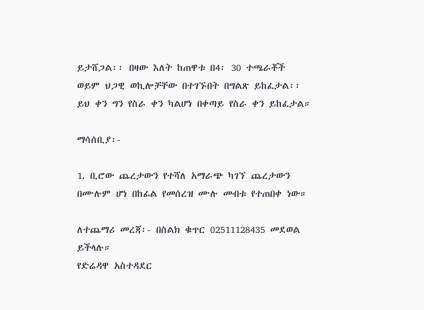ይታሸጋል፡፡ በዛው እለት ከጠዋቱ በ4፡ 30 ተጫራቾች ወይም ህጋዊ ወኪሎቻቸው በተገኙበት በግልጽ ይከፈታል፡፡ ይህ ቀን ግን የስራ ቀን ካልሆነ በቀጣይ የስራ ቀን ይከፈታል።

ማሳሰቢያ፡-

1. ቢሮው ጨረታውን የተሻለ አማራጭ ካገኘ ጨረታውን በሙሉም ሆነ በከፊል የመሰረዝ ሙሉ መብቱ የተጠበቀ ነው።

ለተጨማሪ መረጃ፡- በስልክ ቁጥር 02511128435 መደወል ይችላሉ።
የድሬዳዋ አስተዳደር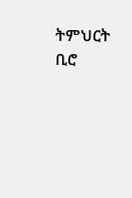ትምህርት ቢሮ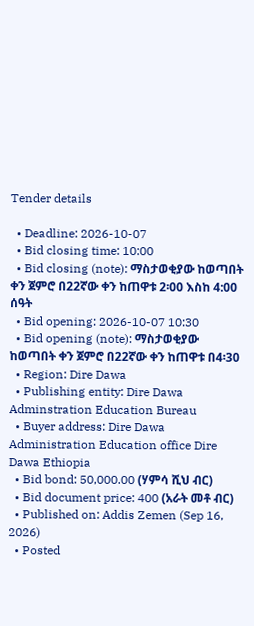Tender details

  • Deadline: 2026-10-07
  • Bid closing time: 10:00
  • Bid closing (note): ማስታወቂያው ከወጣበት ቀን ጀምሮ በ22ኛው ቀን ከጠዋቱ 2፡00 እስከ 4:00 ሰዓት
  • Bid opening: 2026-10-07 10:30
  • Bid opening (note): ማስታወቂያው ከወጣበት ቀን ጀምሮ በ22ኛው ቀን ከጠዋቱ በ4፡30
  • Region: Dire Dawa
  • Publishing entity: Dire Dawa Adminstration Education Bureau
  • Buyer address: Dire Dawa Administration Education office Dire Dawa Ethiopia
  • Bid bond: 50,000.00 (ሃምሳ ሺህ ብር)
  • Bid document price: 400 (አራት መቶ ብር)
  • Published on: Addis Zemen (Sep 16, 2026)
  • Posted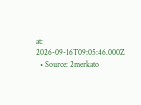at: 2026-09-16T09:05:46.000Z
  • Source: 2merkato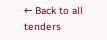← Back to all tenders